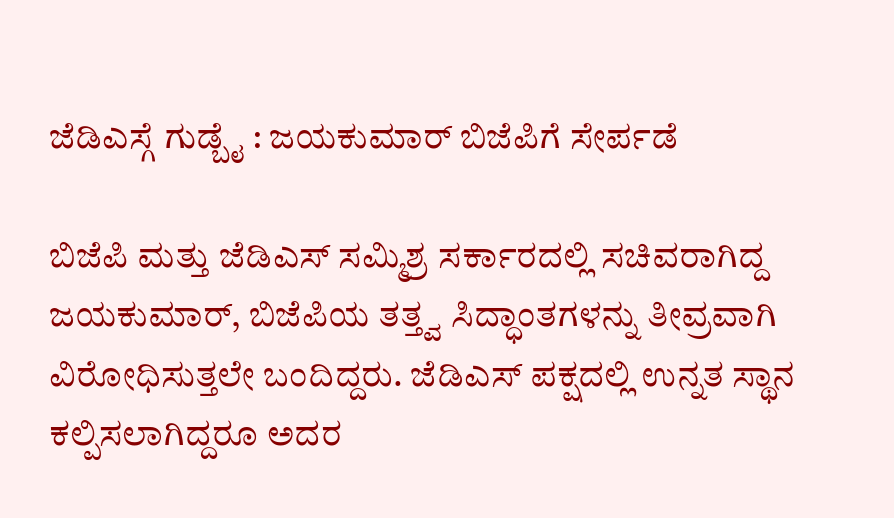ಜೆಡಿಎಸ್ಗೆ ಗುಡ್ಬೈ : ಜಯಕುಮಾರ್ ಬಿಜೆಪಿಗೆ ಸೇರ್ಪಡೆ

ಬಿಜೆಪಿ ಮತ್ತು ಜೆಡಿಎಸ್ ಸಮ್ಮಿಶ್ರ ಸರ್ಕಾರದಲ್ಲಿ ಸಚಿವರಾಗಿದ್ದ ಜಯಕುಮಾರ್, ಬಿಜೆಪಿಯ ತತ್ತ್ವ ಸಿದ್ಧಾಂತಗಳನ್ನು ತೀವ್ರವಾಗಿ ವಿರೋಧಿಸುತ್ತಲೇ ಬಂದಿದ್ದರು. ಜೆಡಿಎಸ್ ಪಕ್ಷದಲ್ಲಿ ಉನ್ನತ ಸ್ಥಾನ ಕಲ್ಪಿಸಲಾಗಿದ್ದರೂ ಅದರ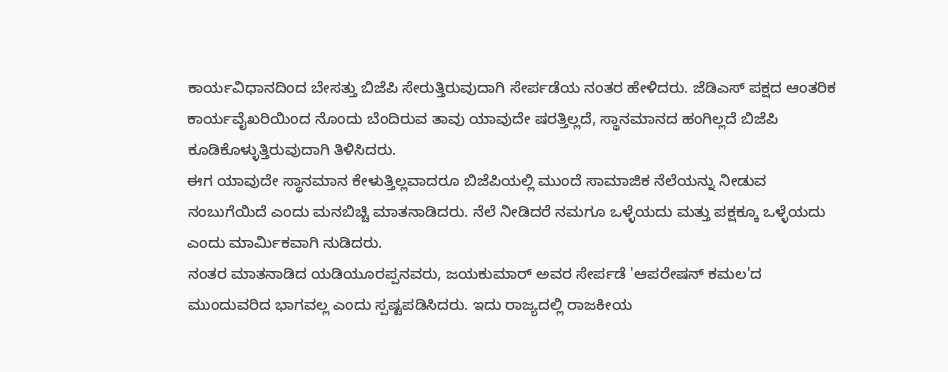ಕಾರ್ಯವಿಧಾನದಿಂದ ಬೇಸತ್ತು ಬಿಜೆಪಿ ಸೇರುತ್ತಿರುವುದಾಗಿ ಸೇರ್ಪಡೆಯ ನಂತರ ಹೇಳಿದರು. ಜೆಡಿಎಸ್ ಪಕ್ಷದ ಆಂತರಿಕ ಕಾರ್ಯವೈಖರಿಯಿಂದ ನೊಂದು ಬೆಂದಿರುವ ತಾವು ಯಾವುದೇ ಷರತ್ತಿಲ್ಲದೆ, ಸ್ಥಾನಮಾನದ ಹಂಗಿಲ್ಲದೆ ಬಿಜೆಪಿ ಕೂಡಿಕೊಳ್ಳುತ್ತಿರುವುದಾಗಿ ತಿಳಿಸಿದರು.
ಈಗ ಯಾವುದೇ ಸ್ಥಾನಮಾನ ಕೇಳುತ್ತಿಲ್ಲವಾದರೂ ಬಿಜೆಪಿಯಲ್ಲಿ ಮುಂದೆ ಸಾಮಾಜಿಕ ನೆಲೆಯನ್ನು ನೀಡುವ ನಂಬುಗೆಯಿದೆ ಎಂದು ಮನಬಿಚ್ಚಿ ಮಾತನಾಡಿದರು. ನೆಲೆ ನೀಡಿದರೆ ನಮಗೂ ಒಳ್ಳೆಯದು ಮತ್ತು ಪಕ್ಷಕ್ಕೂ ಒಳ್ಳೆಯದು ಎಂದು ಮಾರ್ಮಿಕವಾಗಿ ನುಡಿದರು.
ನಂತರ ಮಾತನಾಡಿದ ಯಡಿಯೂರಪ್ಪನವರು, ಜಯಕುಮಾರ್ ಅವರ ಸೇರ್ಪಡೆ 'ಆಪರೇಷನ್ ಕಮಲ'ದ ಮುಂದುವರಿದ ಭಾಗವಲ್ಲ ಎಂದು ಸ್ಪಷ್ಟಪಡಿಸಿದರು. ಇದು ರಾಜ್ಯದಲ್ಲಿ ರಾಜಕೀಯ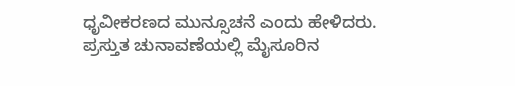ಧೃವೀಕರಣದ ಮುನ್ಸೂಚನೆ ಎಂದು ಹೇಳಿದರು.
ಪ್ರಸ್ತುತ ಚುನಾವಣೆಯಲ್ಲಿ ಮೈಸೂರಿನ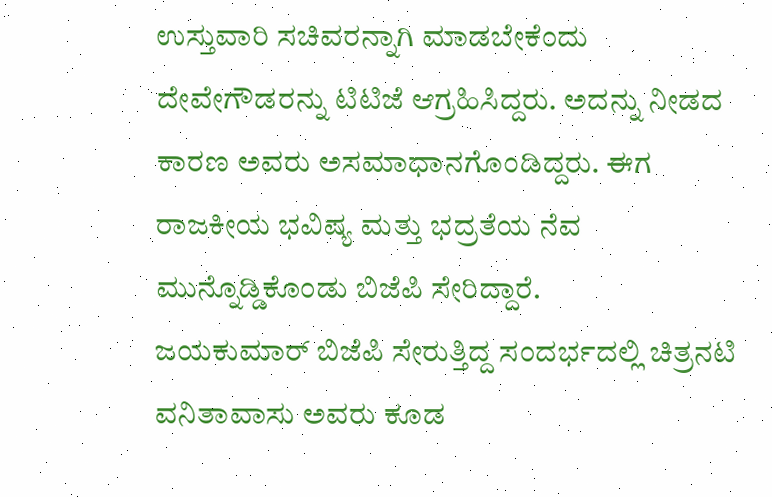ಉಸ್ತುವಾರಿ ಸಚಿವರನ್ನಾಗಿ ಮಾಡಬೇಕೆಂದು ದೇವೇಗೌಡರನ್ನು ಟಿಟಿಜೆ ಆಗ್ರಹಿಸಿದ್ದರು. ಅದನ್ನು ನೀಡದ ಕಾರಣ ಅವರು ಅಸಮಾಧಾನಗೊಂಡಿದ್ದರು. ಈಗ ರಾಜಕೀಯ ಭವಿಷ್ಯ ಮತ್ತು ಭದ್ರತೆಯ ನೆವ ಮುನ್ನೊಡ್ಡಿಕೊಂಡು ಬಿಜೆಪಿ ಸೇರಿದ್ದಾರೆ.
ಜಯಕುಮಾರ್ ಬಿಜೆಪಿ ಸೇರುತ್ತಿದ್ದ ಸಂದರ್ಭದಲ್ಲಿ ಚಿತ್ರನಟಿ ವನಿತಾವಾಸು ಅವರು ಕೂಡ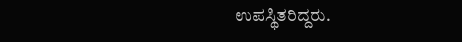ಉಪಸ್ಥಿತರಿದ್ದರು.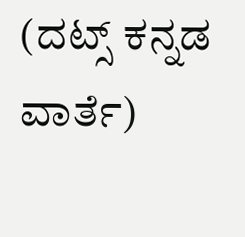(ದಟ್ಸ್ ಕನ್ನಡ ವಾರ್ತೆ)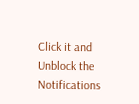Click it and Unblock the Notifications